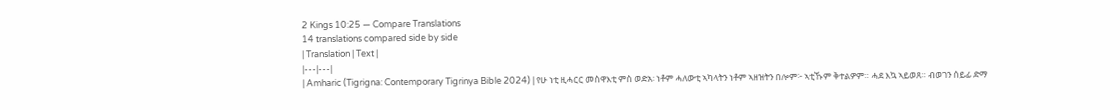2 Kings 10:25 — Compare Translations
14 translations compared side by side
| Translation | Text |
|---|---|
| Amharic (Tigrigna: Contemporary Tigrinya Bible 2024) | የሁ ነቲ ዚሓርር መስዋእቲ ምስ ወድአ፡ ነቶም ሓለውቲ ኣካላትን ነቶም ኣዘዝትን በሎም፦ ኣቲኹም ቅተልዎም። ሓደ እኳ ኣይወጸ። ብወገን ሰይፊ ድማ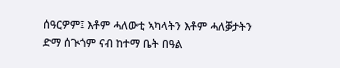ሰዓርዎም፤ እቶም ሓለውቲ ኣካላትን እቶም ሓለቓታትን ድማ ሰጒጎም ናብ ከተማ ቤት በዓል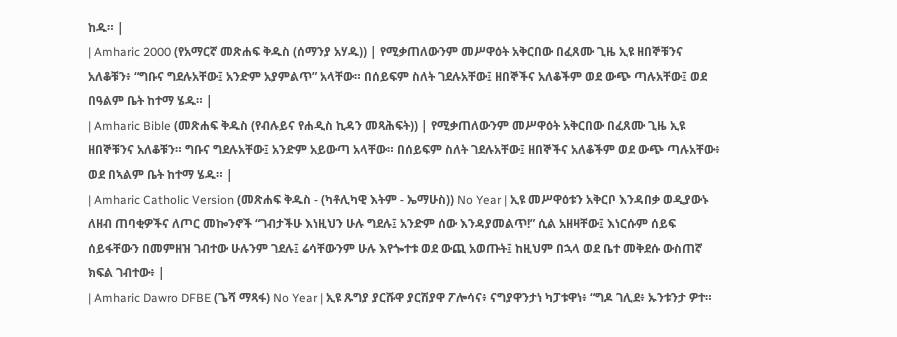ከዱ። |
| Amharic 2000 (የአማርኛ መጽሐፍ ቅዱስ (ሰማንያ አሃዱ)) | የሚቃጠለውንም መሥዋዕት አቅርበው በፈጸሙ ጊዜ ኢዩ ዘበኞቹንና አለቆቹን፥ “ግቡና ግደሉአቸው፤ አንድም አያምልጥ” አላቸው። በሰይፍም ስለት ገደሉአቸው፤ ዘበኞችና አለቆችም ወደ ውጭ ጣሉአቸው፤ ወደ በዓልም ቤት ከተማ ሄዱ። |
| Amharic Bible (መጽሐፍ ቅዱስ (የብሉይና የሐዲስ ኪዳን መጻሕፍት)) | የሚቃጠለውንም መሥዋዕት አቅርበው በፈጸሙ ጊዜ ኢዩ ዘበኞቹንና አለቆቹን። ግቡና ግደሉአቸው፤ አንድም አይውጣ አላቸው። በሰይፍም ስለት ገደሉአቸው፤ ዘበኞችና አለቆችም ወደ ውጭ ጣሉአቸው፥ ወደ በኣልም ቤት ከተማ ሄዱ። |
| Amharic Catholic Version (መጽሐፍ ቅዱስ - (ካቶሊካዊ እትም - ኤማሁስ)) No Year | ኢዩ መሥዋዕቱን አቅርቦ እንዳበቃ ወዲያውኑ ለዘብ ጠባቂዎችና ለጦር መኰንኖች “ገብታችሁ እነዚህን ሁሉ ግደሉ፤ አንድም ሰው እንዳያመልጥ!” ሲል አዘዛቸው፤ እነርሱም ሰይፍ ሰይፋቸውን በመምዘዝ ገብተው ሁሉንም ገደሉ፤ ሬሳቸውንም ሁሉ እየጐተቱ ወደ ውጪ አወጡት፤ ከዚህም በኋላ ወደ ቤተ መቅደሱ ውስጠኛ ክፍል ገብተው፥ |
| Amharic Dawro DFBE (ጌሻ ማጻፋ) No Year | ኢዩ ጹግያ ያርሹዋ ያርሽያዋ ፖሎሳና፥ ናግያዋንታነ ካፓቱዋነ፥ “ግዶ ገሊደ፥ ኡንቱንታ ዎተ።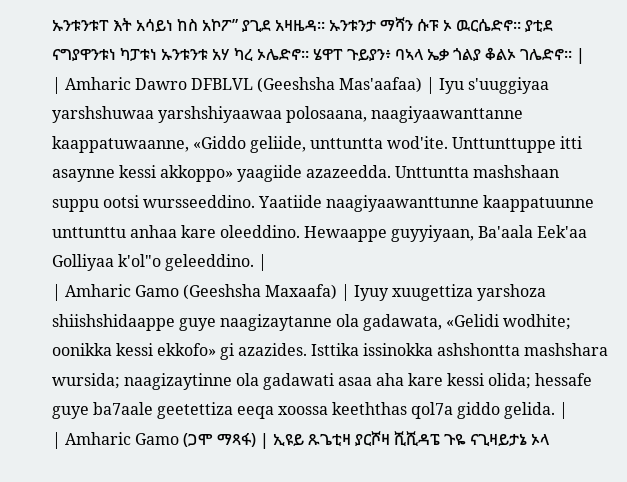ኡንቱንቱፐ እት አሳይነ ከስ አኮፖ” ያጊደ አዛዜዳ። ኡንቱንታ ማሻን ሱፑ ኦ ዉርሴድኖ። ያቲደ ናግያዋንቱነ ካፓቱነ ኡንቱንቱ አሃ ካረ ኦሌድኖ። ሄዋፐ ጉይያን፥ ባኣላ ኤቃ ጎልያ ቆልኦ ገሌድኖ። |
| Amharic Dawro DFBLVL (Geeshsha Mas'aafaa) | Iyu s'uuggiyaa yarshshuwaa yarshshiyaawaa polosaana, naagiyaawanttanne kaappatuwaanne, «Giddo geliide, unttuntta wod'ite. Unttunttuppe itti asaynne kessi akkoppo» yaagiide azazeedda. Unttuntta mashshaan suppu ootsi wursseeddino. Yaatiide naagiyaawanttunne kaappatuunne unttunttu anhaa kare oleeddino. Hewaappe guyyiyaan, Ba'aala Eek'aa Golliyaa k'ol"o geleeddino. |
| Amharic Gamo (Geeshsha Maxaafa) | Iyuy xuugettiza yarshoza shiishshidaappe guye naagizaytanne ola gadawata, «Gelidi wodhite; oonikka kessi ekkofo» gi azazides. Isttika issinokka ashshontta mashshara wursida; naagizaytinne ola gadawati asaa aha kare kessi olida; hessafe guye ba7aale geetettiza eeqa xoossa keeththas qol7a giddo gelida. |
| Amharic Gamo (ጋሞ ማጻፋ) | ኢዩይ ጹጌቲዛ ያርሾዛ ሺሺዳፔ ጉዬ ናጊዛይታኔ ኦላ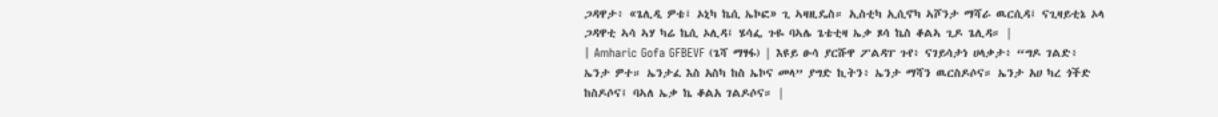ጋዳዋታ፥ «ጌሊዲ ዎቴ፤ ኦኒካ ኬሲ ኤኮፎ» ጊ ኣዛዚዴስ። ኢስቲካ ኢሲኖካ ኣሾንታ ማሻራ ዉርሲዳ፤ ናጊዛይቲኔ ኦላ ጋዳዋቲ ኣሳ ኣሃ ካሬ ኬሲ ኦሊዳ፤ ሄሳፌ ጉዬ ባኣሌ ጌቴቲዛ ኤቃ ጾሳ ኬስ ቆልኣ ጊዶ ጌሊዳ። |
| Amharic Gofa GFBEVF (ጌሻ ማፃፋ) | እዩይ ፁሳ ያርሹዋ ፖልዳፐ ጉየ፥ ናገይሳታነ ሀላቃታ፥ “ግዶ ገልድ፥ ኤንታ ዎተ። ኤንታፈ እስ አስካ ከስ ኤኮና መላ” ያግድ ኪትን፥ ኤንታ ማሻን ዉርስዶሶና። ኤንታ አሀ ካረ ጎችድ ከስዶሶና፤ ባኣለ ኤቃ ኬ ቆልአ ገልዶሶና። |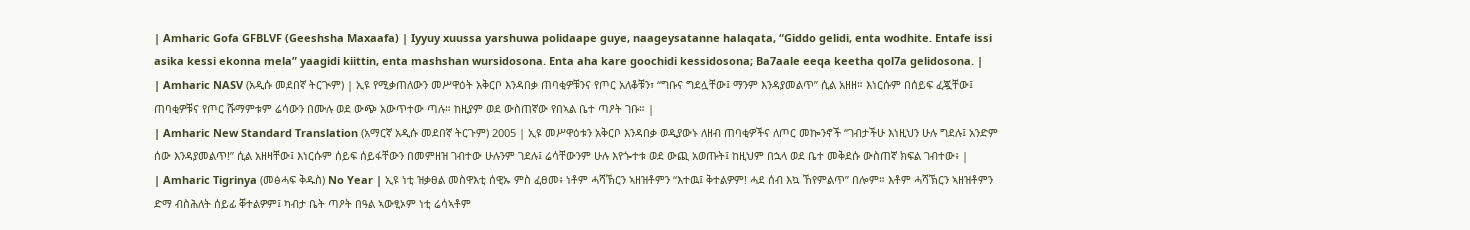| Amharic Gofa GFBLVF (Geeshsha Maxaafa) | Iyyuy xuussa yarshuwa polidaape guye, naageysatanne halaqata, “Giddo gelidi, enta wodhite. Entafe issi asika kessi ekonna mela” yaagidi kiittin, enta mashshan wursidosona. Enta aha kare goochidi kessidosona; Ba7aale eeqa keetha qol7a gelidosona. |
| Amharic NASV (አዲሱ መደበኛ ትርጒም) | ኢዩ የሚቃጠለውን መሥዋዕት አቅርቦ እንዳበቃ ጠባቂዎቹንና የጦር አለቆቹን፣ “ግቡና ግደሏቸው፤ ማንም እንዳያመልጥ” ሲል አዘዘ። እነርሱም በሰይፍ ፈጇቸው፤ ጠባቂዎቹና የጦር ሹማምቱም ሬሳውን በሙሉ ወደ ውጭ አውጥተው ጣሉ። ከዚያም ወደ ውስጠኛው የበኣል ቤተ ጣዖት ገቡ። |
| Amharic New Standard Translation (አማርኛ አዲሱ መደበኛ ትርጉም) 2005 | ኢዩ መሥዋዕቱን አቅርቦ እንዳበቃ ወዲያውኑ ለዘብ ጠባቂዎችና ለጦር መኰንኖች “ገብታችሁ እነዚህን ሁሉ ግደሉ፤ አንድም ሰው እንዳያመልጥ!” ሲል አዘዛቸው፤ እነርሱም ሰይፍ ሰይፋቸውን በመምዘዝ ገብተው ሁሉንም ገደሉ፤ ሬሳቸውንም ሁሉ እየጐተቱ ወደ ውጪ አወጡት፤ ከዚህም በኋላ ወደ ቤተ መቅደሱ ውስጠኛ ክፍል ገብተው፥ |
| Amharic Tigrinya (መፅሓፍ ቅዱስ) No Year | ኢዩ ነቲ ዝቃፀል መስዋእቲ ሰዊኡ ምስ ፈፀመ፥ ነቶም ሓሻኽርን ኣዘዝቶምን “እተዉ፤ ቅተልዎም! ሓደ ሰብ እኳ ኸየምልጥ” በሎም። እቶም ሓሻኽርን ኣዘዝቶምን ድማ ብስሕለት ሰይፊ ቐተልዎም፤ ካብታ ቤት ጣዖት በዓል ኣውፂኦም ነቲ ሬሳኣቶም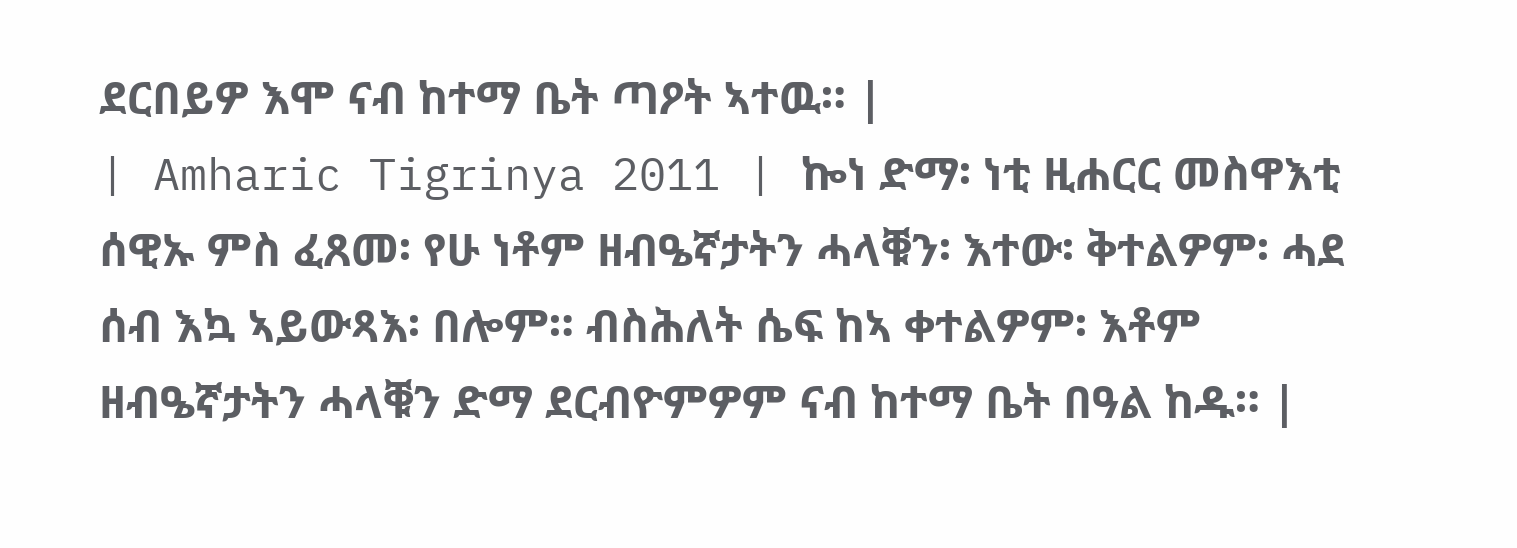ደርበይዎ እሞ ናብ ከተማ ቤት ጣዖት ኣተዉ። |
| Amharic Tigrinya 2011 | ኰነ ድማ፡ ነቲ ዚሐርር መስዋእቲ ሰዊኡ ምስ ፈጸመ፡ የሁ ነቶም ዘብዔኛታትን ሓላቑን፡ እተው፡ ቅተልዎም፡ ሓደ ሰብ እኳ ኣይውጻእ፡ በሎም። ብስሕለት ሴፍ ከኣ ቀተልዎም፡ እቶም ዘብዔኛታትን ሓላቑን ድማ ደርብዮምዎም ናብ ከተማ ቤት በዓል ከዱ። |